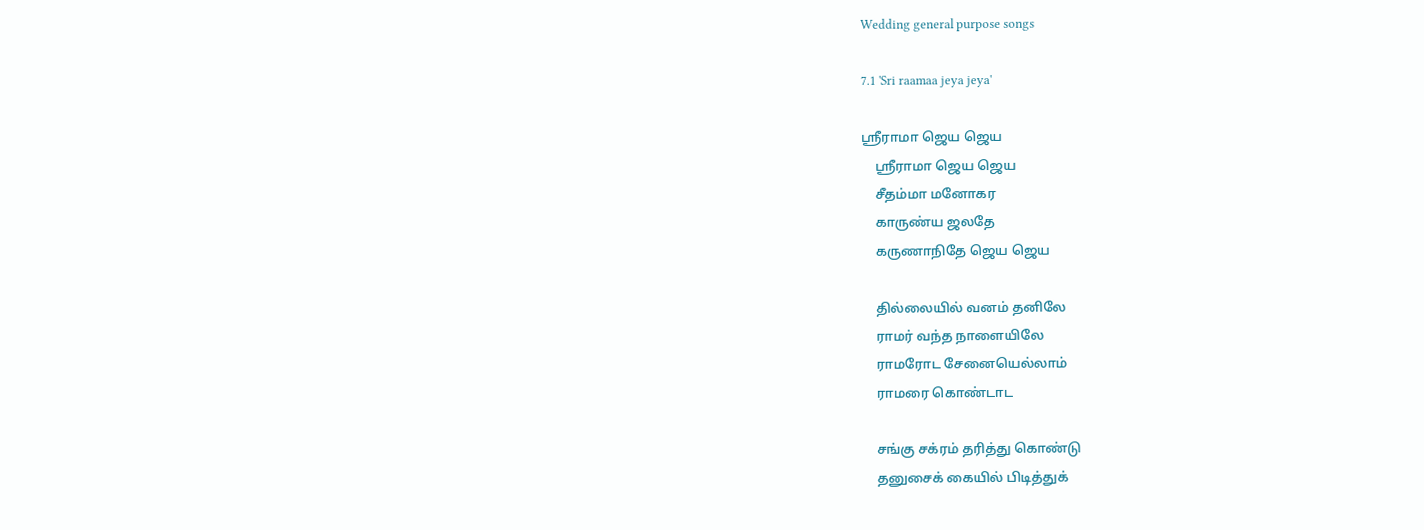Wedding general purpose songs

7.1 'Sri raamaa jeya jeya'

ஸ்ரீராமா ஜெய ஜெய
    ஸ்ரீராமா ஜெய ஜெய
    சீதம்மா மனோகர
    காருண்ய ஜலதே
    கருணாநிதே ஜெய ஜெய

    தில்லையில் வனம் தனிலே
    ராமர் வந்த நாளையிலே
    ராமரோட சேனையெல்லாம்
    ராமரை கொண்டாட

    சங்கு சக்ரம் தரித்து கொண்டு
    தனுசைக் கையில் பிடித்துக்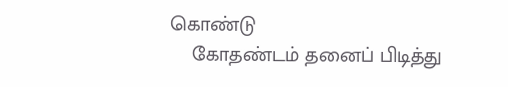கொண்டு
    கோதண்டம் தனைப் பிடித்து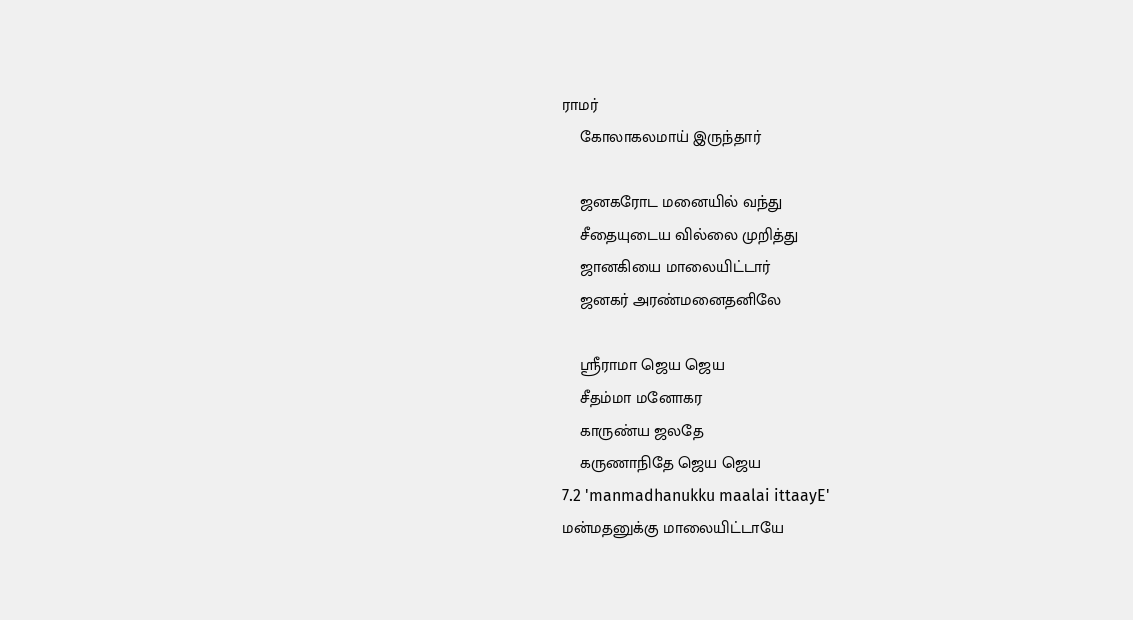ராமர்
    கோலாகலமாய் இருந்தார்

    ஜனகரோட மனையில் வந்து
    சீதையுடைய வில்லை முறித்து
    ஜானகியை மாலையிட்டார்
    ஜனகர் அரண்மனைதனிலே

    ஸ்ரீராமா ஜெய ஜெய
    சீதம்மா மனோகர
    காருண்ய ஜலதே
    கருணாநிதே ஜெய ஜெய
7.2 'manmadhanukku maalai ittaayE'
மன்மதனுக்கு மாலையிட்டாயே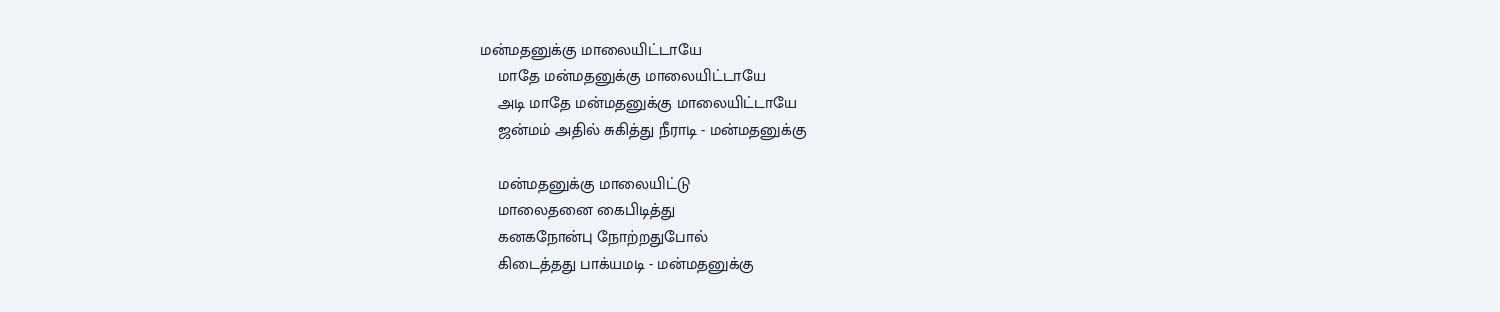மன்மதனுக்கு மாலையிட்டாயே
    மாதே மன்மதனுக்கு மாலையிட்டாயே
    அடி மாதே மன்மதனுக்கு மாலையிட்டாயே
    ஜன்மம் அதில் சுகித்து நீராடி - மன்மதனுக்கு

    மன்மதனுக்கு மாலையிட்டு
    மாலைதனை கைபிடித்து
    கனகநோன்பு நோற்றதுபோல்
    கிடைத்தது பாக்யமடி - மன்மதனுக்கு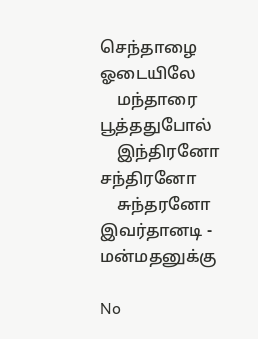செந்தாழை ஓடையிலே
    மந்தாரை பூத்ததுபோல்
    இந்திரனோ சந்திரனோ
    சுந்தரனோ இவர்தானடி - மன்மதனுக்கு

No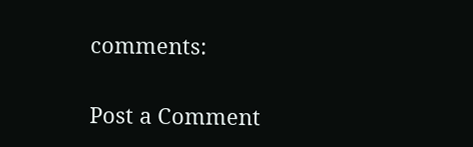comments:

Post a Comment